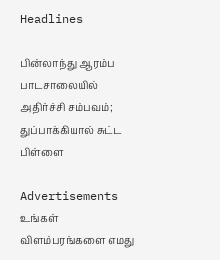Headlines

பின்லாந்து ஆரம்ப பாடசாலையில் அதிர்ச்சி சம்பவம்; துப்பாக்கியால் சுட்ட பிள்ளை

Advertisements
உங்கள் விளம்பரங்களை எமது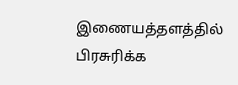இணையத்தளத்தில் பிரசுரிக்க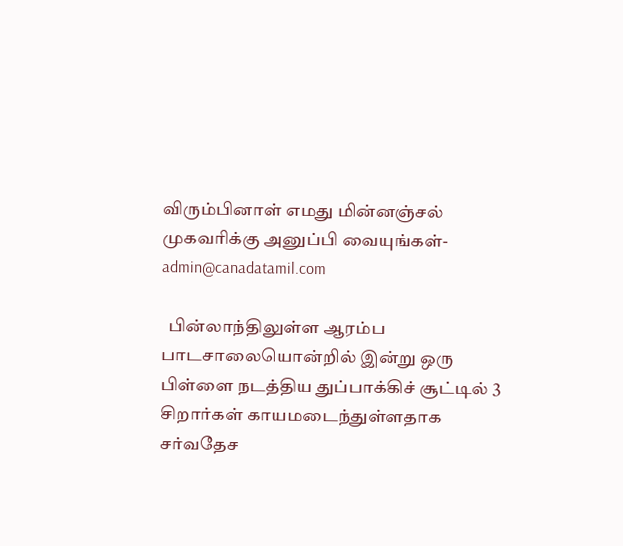விரும்பினாள் எமது மின்னஞ்சல் முகவரிக்கு அனுப்பி வையுங்கள்-admin@canadatamil.com

  பின்லாந்திலுள்ள ஆரம்ப பாடசாலையொன்றில் இன்று ஒரு பிள்ளை நடத்திய துப்பாக்கிச் சூட்டில் 3 சிறார்கள் காயமடைந்துள்ளதாக சர்வதேச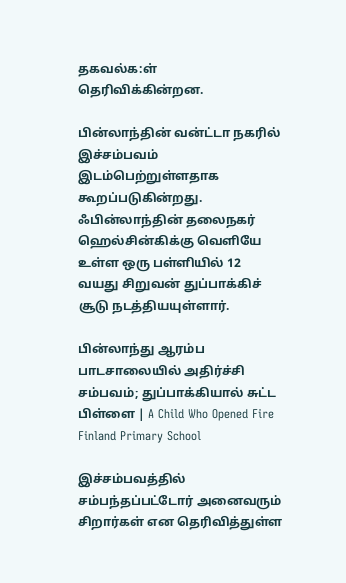தகவல்க:ள் தெரிவிக்கின்றன.

பின்லாந்தின் வன்ட்டா நகரில் இச்சம்பவம் இடம்பெற்றுள்ளதாக கூறப்படுகின்றது.  ஃபின்லாந்தின் தலைநகர் ஹெல்சின்கிக்கு வெளியே உள்ள ஒரு பள்ளியில் 12 வயது சிறுவன் துப்பாக்கிச் சூடு நடத்தியயுள்ளார்.

பின்லாந்து ஆரம்ப பாடசாலையில் அதிர்ச்சி சம்பவம்; துப்பாக்கியால் சுட்ட பிள்ளை | A Child Who Opened Fire Finland Primary School

இச்சம்பவத்தில் சம்பந்தப்பட்டோர் அனைவரும் சிறார்கள் என தெரிவித்துள்ள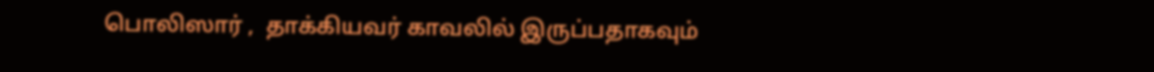பொலிஸார் ,  தாக்கியவர் காவலில் இருப்பதாகவும்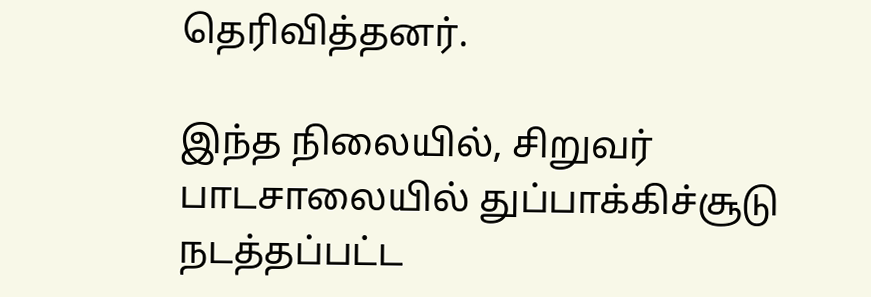தெரிவித்தனர்.

இந்த நிலையில், சிறுவர் பாடசாலையில் துப்பாக்கிச்சூடு நடத்தப்பட்ட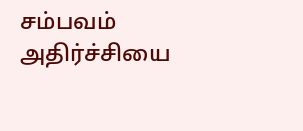சம்பவம் அதிர்ச்சியை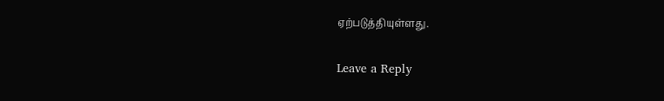ஏற்படுத்தியுள்ளது.

Leave a Reply